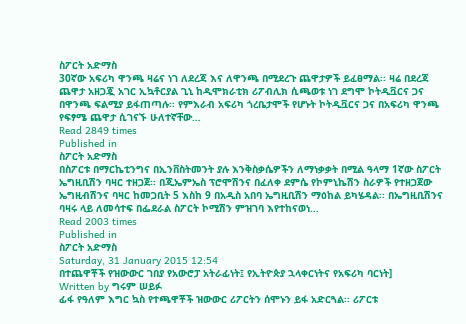ስፖርት አድማስ
30ኛው አፍሪካ ዋንጫ ዛሬና ነገ ለደረጃ እና ለዋንጫ በሚደረጉ ጨዋታዎች ይፈፀማል፡፡ ዛሬ በደረጃ ጨዋታ አዘጋጇ አገር ኢኳቶርያል ጊኒ ከዲሞክራቲክ ሪፖብሊክ ሲጫወቱ ነገ ደግሞ ኮትዲቯርና ጋና በዋንጫ ፍልሚያ ይፋጠጣሉ፡፡ የምእራብ አፍሪካ ጎረቤታሞች የሆኑት ኮትዲቯርና ጋና በአፍሪካ ዋንጫ የፍፃሜ ጨዋታ ሲገናኙ ሁለተኛቸው…
Read 2849 times
Published in
ስፖርት አድማስ
በስፖርቱ በማርኬቲንግና በኢንቨስትመንት ያሉ እንቅስቃሴዎችን ለማነቃቃት በሚል ዓላማ 1ኛው ስፖርት ኤግዚቢሽን ባዛር ተዘጋጀ፡፡ በጂኤምኤስ ፕሮሞሽንና በፈለቀ ደምሴ የኮምኒኬሽን ስራዎች የተዘጋጀው ኤግዚብሽንና ባዛር ከመጋቢት 5 እስከ 9 በአዲስ አበባ ኤግዚቢሽን ማዕከል ይካሄዳል፡፡ በኤግዚቢሽንና ባዛሩ ላይ ለመሳተፍ በፌደራል ስፖርት ኮሚሽን ምዝገባ እየተከናወነ…
Read 2003 times
Published in
ስፖርት አድማስ
Saturday, 31 January 2015 12:54
በተጨዋቾች የዝውውር ገበያ የአውሮፓ አትራፊነት፤ የኢትዮጵያ ኋላቀርነትና የአፍሪካ ባርነት]
Written by ግሩም ሠይፉ
ፊፋ የዓለም እግር ኳስ የተጫዋቾች ዝውውር ሪፖርትን ሰሞኑን ይፋ አድርጓል፡፡ ሪፖርቱ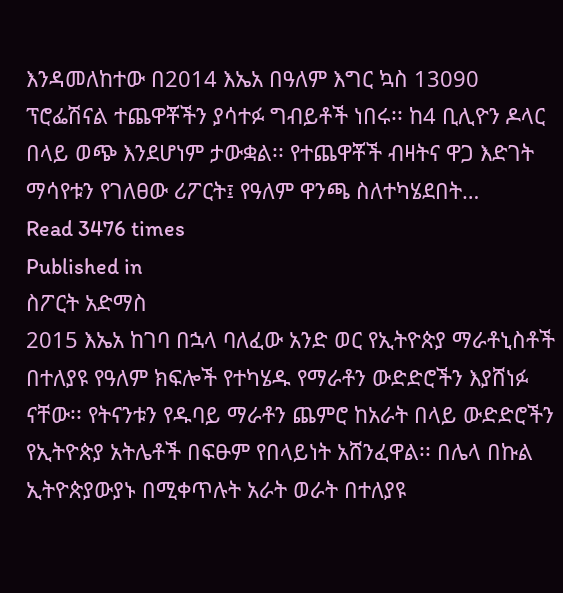እንዳመለከተው በ2014 እኤአ በዓለም እግር ኳስ 13090 ፕሮፌሽናል ተጨዋቾችን ያሳተፉ ግብይቶች ነበሩ፡፡ ከ4 ቢሊዮን ዶላር በላይ ወጭ እንደሆነም ታውቋል፡፡ የተጨዋቾች ብዛትና ዋጋ እድገት ማሳየቱን የገለፀው ሪፖርት፤ የዓለም ዋንጫ ስለተካሄደበት…
Read 3476 times
Published in
ስፖርት አድማስ
2015 እኤአ ከገባ በኋላ ባለፈው አንድ ወር የኢትዮጵያ ማራቶኒስቶች በተለያዩ የዓለም ክፍሎች የተካሄዱ የማራቶን ውድድሮችን እያሸነፉ ናቸው፡፡ የትናንቱን የዱባይ ማራቶን ጨምሮ ከአራት በላይ ውድድሮችን የኢትዮጵያ አትሌቶች በፍፁም የበላይነት አሸንፈዋል፡፡ በሌላ በኩል ኢትዮጵያውያኑ በሚቀጥሉት አራት ወራት በተለያዩ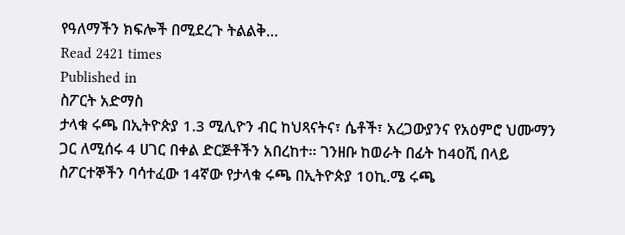የዓለማችን ክፍሎች በሚደረጉ ትልልቅ…
Read 2421 times
Published in
ስፖርት አድማስ
ታላቁ ሩጫ በኢትዮጵያ 1.3 ሚሊዮን ብር ከህጻናትና፣ ሴቶች፣ አረጋውያንና የአዕምሮ ህሙማን ጋር ለሚሰሩ 4 ሀገር በቀል ድርጅቶችን አበረከተ፡፡ ገንዘቡ ከወራት በፊት ከ40ሺ በላይ ስፖርተኞችን ባሳተፈው 14ኛው የታላቁ ሩጫ በኢትዮጵያ 10ኪ.ሜ ሩጫ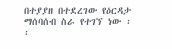በተያያዘ በተደረገው የዕርዳታ ማሰባሰብ ስራ የተገኘ ነው ፡፡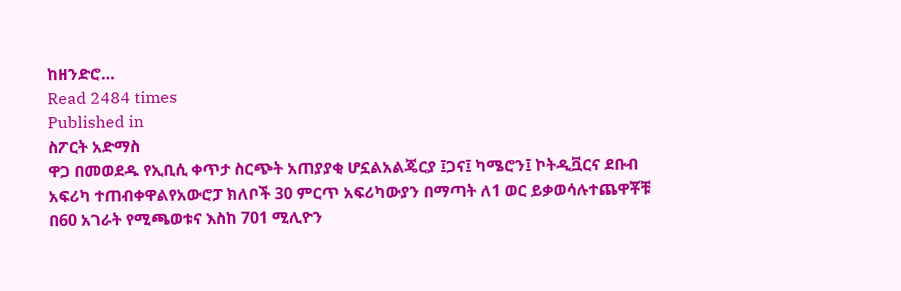ከዘንድሮ…
Read 2484 times
Published in
ስፖርት አድማስ
ዋጋ በመወደዱ የኢቢሲ ቀጥታ ስርጭት አጠያያቂ ሆኗልአልጄርያ ፤ጋና፤ ካሜሮን፤ ኮትዲቯርና ደቡብ አፍሪካ ተጠብቀዋልየአውሮፓ ክለቦች 30 ምርጥ አፍሪካውያን በማጣት ለ1 ወር ይቃወሳሉተጨዋቾቹ በ60 አገራት የሚጫወቱና እስከ 701 ሚሊዮን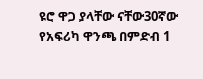ዩሮ ዋጋ ያላቸው ናቸው30ኛው የአፍሪካ ዋንጫ በምድብ 1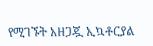የሚገኙት አዘጋጇ ኢኳቶርያል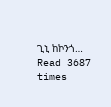ጊኒ ከኮንጎ…
Read 3687 times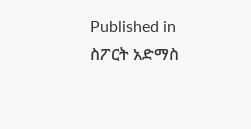Published in
ስፖርት አድማስ